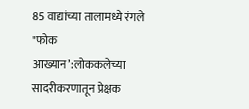85 वाद्यांच्या तालामध्ये रंगले "फोक आख्यान’:लोककलेच्या सादरीकरणातून प्रेक्षक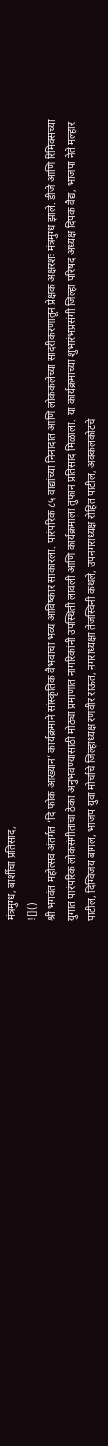मंत्रमुग्ध, बार्शीचा प्रतिसाद,
![]()
श्री भगवंत महोत्सव अंतर्गत ‘दि फोक आख्यान’ कार्यक्रमाने सांस्कृतिक वैभवाचा भव्य आविष्कार साकारला. पारंपरिक ८५ वाद्यांच्या निनादात आणि लोककलेच्या सादरीकरणातून प्रेक्षक अक्षरशः मंत्रमुग्ध झाले. डीजे आणि रिमिक्सच्या युगात पारंपरिक लोकसंगीताचा ठेका अनुभवण्यासाठी मोठ्या प्रमाणात नागरिकांनी उपस्थिती लावली आणि कार्यक्रमाला तुफान प्रतिसाद मिळाला. या कार्यक्रमाच्या शुभारंभप्रसंगी जिल्हा परिषद अध्यक्ष दिपक वैद्य, भाजपा नेते मल्हार पाटील, दिग्विजय बागल, भाजप युवा मोर्चाचे जिल्हाध्यक्ष रणवीर राऊत, नगराध्यक्षा तेजस्विनी कथले, उपनगराध्यक्ष रोहित पाटील, अक्कलकोटचे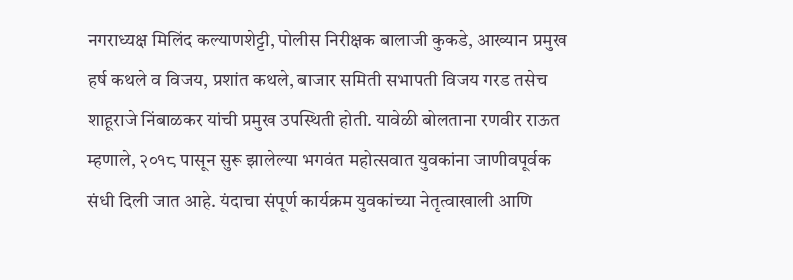नगराध्यक्ष मिलिंद कल्याणशेट्टी, पोलीस निरीक्षक बालाजी कुकडे, आख्यान प्रमुख हर्ष कथले व विजय, प्रशांत कथले, बाजार समिती सभापती विजय गरड तसेच शाहूराजे निंबाळकर यांची प्रमुख उपस्थिती होती. यावेळी बोलताना रणवीर राऊत म्हणाले, २०१८ पासून सुरू झालेल्या भगवंत महोत्सवात युवकांना जाणीवपूर्वक संधी दिली जात आहे. यंदाचा संपूर्ण कार्यक्रम युवकांच्या नेतृत्वाखाली आणि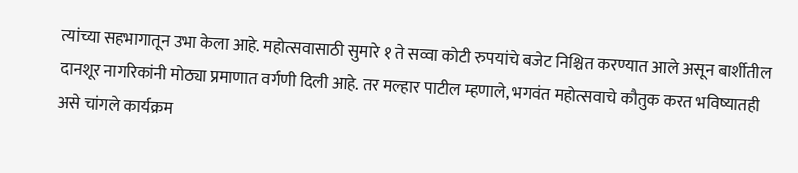त्यांच्या सहभागातून उभा केला आहे. महोत्सवासाठी सुमारे १ ते सव्वा कोटी रुपयांचे बजेट निश्चित करण्यात आले असून बार्शीतील दानशूर नागरिकांनी मोठ्या प्रमाणात वर्गणी दिली आहे. तर मल्हार पाटील म्हणाले, भगवंत महोत्सवाचे कौतुक करत भविष्यातही असे चांगले कार्यक्रम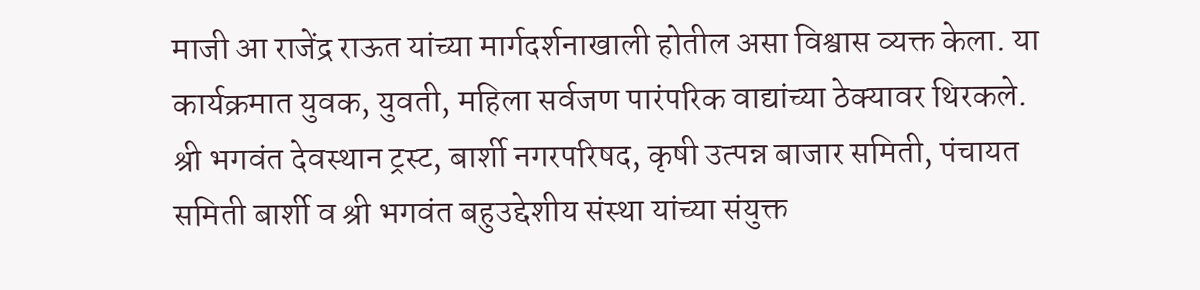माजी आ राजेंद्र राऊत यांच्या मार्गदर्शनाखाली होतील असा विश्वास व्यक्त केला. या कार्यक्रमात युवक, युवती, महिला सर्वजण पारंपरिक वाद्यांच्या ठेक्यावर थिरकले. श्री भगवंत देवस्थान ट्रस्ट, बार्शी नगरपरिषद, कृषी उत्पन्न बाजार समिती, पंचायत समिती बार्शी व श्री भगवंत बहुउद्देशीय संस्था यांच्या संयुक्त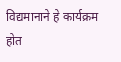विद्यमानाने हे कार्यक्रम होत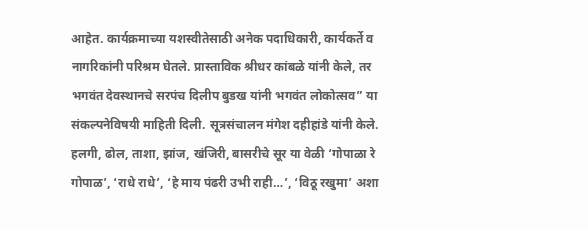आहेत. कार्यक्रमाच्या यशस्वीतेसाठी अनेक पदाधिकारी, कार्यकर्ते व नागरिकांनी परिश्रम घेतले. प्रास्ताविक श्रीधर कांबळे यांनी केले, तर भगवंत देवस्थानचे सरपंच दिलीप बुडख यांनी भगवंत लोकोत्सव” या संकल्पनेविषयी माहिती दिली. सूत्रसंचालन मंगेश दहीहांडे यांनी केले. हलगी, ढोल, ताशा, झांज, खंजिरी, बासरीचे सूर या वेळी ‘गोपाळा रे गोपाळ’, ‘राधे राधे’, ‘हे माय पंढरी उभी राही…’, ‘विठू रखुमा’ अशा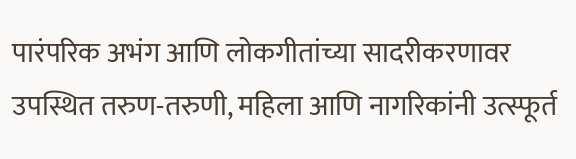पारंपरिक अभंग आणि लोकगीतांच्या सादरीकरणावर उपस्थित तरुण-तरुणी, महिला आणि नागरिकांनी उत्स्फूर्त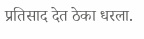प्रतिसाद देत ठेका धरला.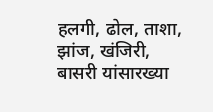हलगी, ढोल, ताशा, झांज, खंजिरी, बासरी यांसारख्या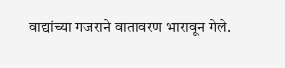वाद्यांच्या गजराने वातावरण भारावून गेले.